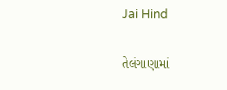Jai Hind

તેલંગાણામાં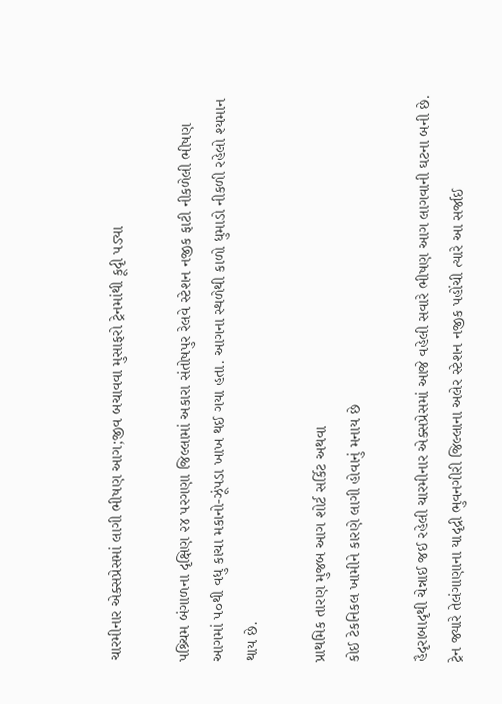ચારમીનાર એક્સપ્રેસમાં લાગી ભીષણ આગ;જીવ બચાવવા મુસાફરો ટ્રેનમાંથી કૂદૃી પડ્યા

પશ્ર્ચિમ બંગાળના દૃક્ષિણ ૨૪ પરગણા જિલ્લામાં અકારા સંતોષપુર રેલવે સ્ટેશન નજીક ફાટી નીકળેલી ભીષણ આગમાં ૫૦થી વધુ કાચા મકાનો-ઝૂંપડા ખાખ થઈ ગયા હતા. આગના સ્થળેથી કાળો ધુમાડો નીકળી રહેલો શ્યમાન થાય છે.

પ્રાથમિક તારણ મુજબ આગ શોર્ટ સર્કિટ અથવા
કોઈ ટેકનિકલ ખામીને કારણે લાગી હોવાનું મનાય છે

હૈદૃરાબાદૃથી ચેન્નાઈ જઈ રહેલી ચારમીનાર એક્સપ્રેસમાં આજે વહેલી સવારે ભીષણ આગ લાગવાની ઘટના બની છે. ટ્રેન જ્યારે તેલંગાણાના યાદૃદ્રી ભુવનગીરી જિલ્લાના અલેર સ્ટેશન નજીક પહોંચી ત્યારે આ સર્જાઈ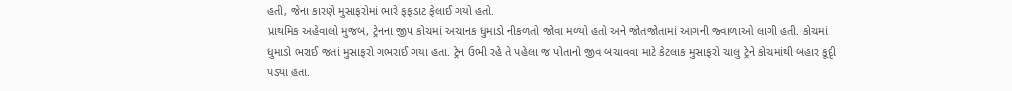હતી, જેના કારણે મુસાફરોમાં ભારે ફફડાટ ફેલાઈ ગયો હતો.
પ્રાથમિક અહેવાલો મુજબ, ટ્રેનના જી૫ કોચમાં અચાનક ધુમાડો નીકળતો જોવા મળ્યો હતો અને જોતજોતામાં આગની જ્વાળાઓ લાગી હતી. કોચમાં ધુમાડો ભરાઈ જતાં મુસાફરો ગભરાઈ ગયા હતા. ટ્રેન ઉભી રહે તે પહેલા જ પોતાનો જીવ બચાવવા માટે કેટલાક મુસાફરો ચાલુ ટ્રેને કોચમાંથી બહાર કૂદૃી પડ્યા હતા.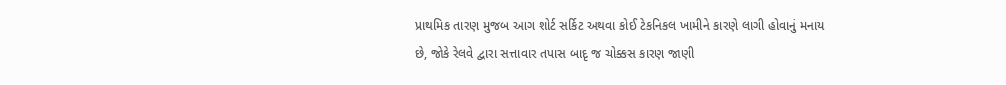પ્રાથમિક તારણ મુજબ આગ શોર્ટ સર્કિટ અથવા કોઈ ટેકનિકલ ખામીને કારણે લાગી હોવાનું મનાય છે, જોકે રેલવે દ્વારા સત્તાવાર તપાસ બાદૃ જ ચોક્કસ કારણ જાણી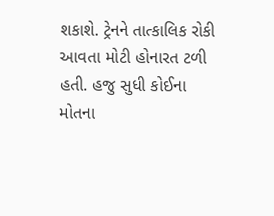શકાશે. ટ્રેનને તાત્કાલિક રોકી આવતા મોટી હોનારત ટળી હતી. હજુ સુધી કોઈના મોતના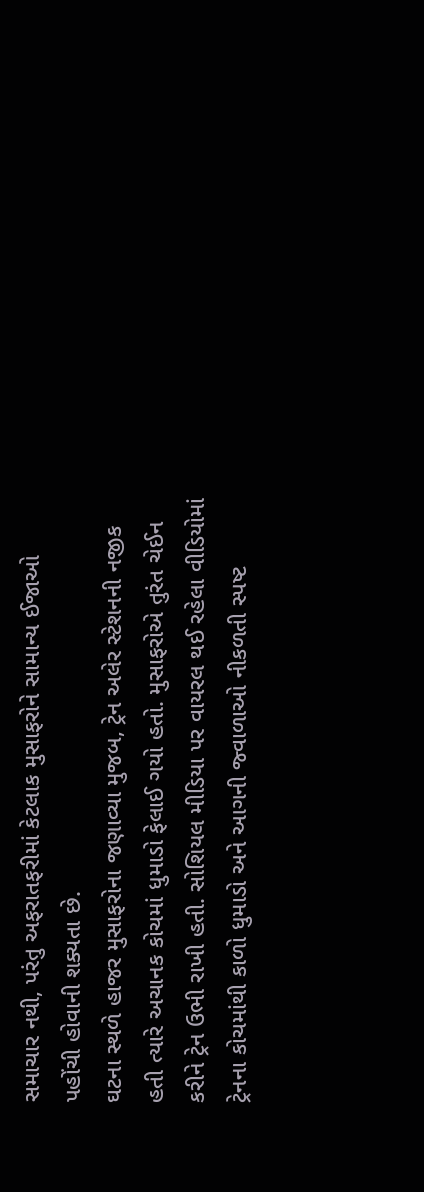સમાચાર નથી, પરંતુ અફરાતફરીમાં કેટલાક મુસાફરોને સામાન્ય ઈજાઓ પહોંચી હોવાની શક્યતા છે.
ઘટના સ્થળે હાજર મુસાફરોના જણાવ્યા મુજબ, ટ્રેન અલેર સ્ટેશનની નજીક હતી ત્યારે અચાનક કોચમાં ધુમાડો ફેલાઈ ગયો હતો. મુસાફરોએ તુરંત ચેઈન કરીને ટ્રેન ઉભી રાખી હતી. સોશિયલ મીડિયા પર વાયરલ થઈ રહેલા વીડિયોમાં ટ્રેનના કોચમાંથી કાળો ધુમાડો અને આગની જ્વાળાઓ નીકળતી સ્પષ્ટ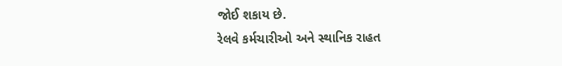જોઈ શકાય છે.
રેલવે કર્મચારીઓ અને સ્થાનિક રાહત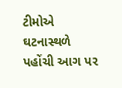ટીમોએ ઘટનાસ્થળે પહોંચી આગ પર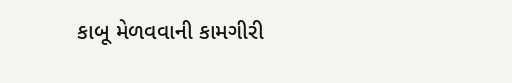કાબૂ મેળવવાની કામગીરી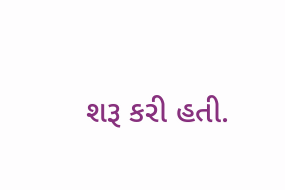શરૂ કરી હતી.